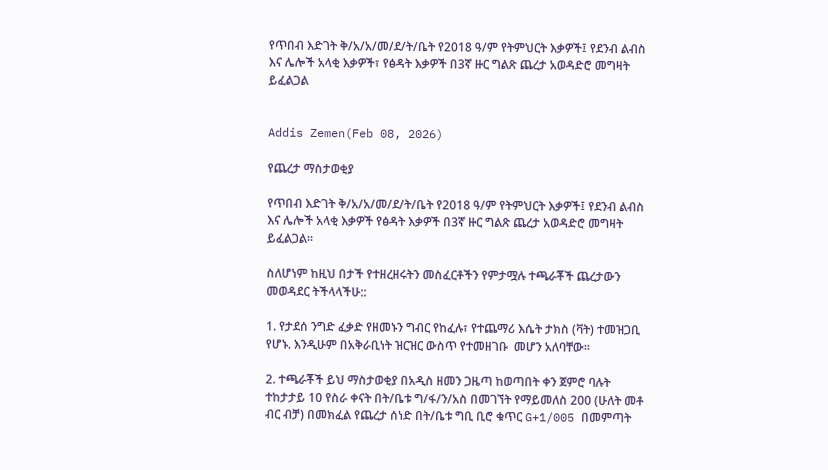የጥበብ እድገት ቅ/አ/አ/መ/ደ/ት/ቤት የ2018 ዓ/ም የትምህርት እቃዎች፤ የደንብ ልብስ እና ሌሎች አላቂ እቃዎች፣ የፅዳት እቃዎች በ3ኛ ዙር ግልጽ ጨረታ አወዳድሮ መግዛት ይፈልጋል


Addis Zemen(Feb 08, 2026)

የጨረታ ማስታወቂያ

የጥበብ እድገት ቅ/አ/አ/መ/ደ/ት/ቤት የ2018 ዓ/ም የትምህርት እቃዎች፤ የደንብ ልብስ እና ሌሎች አላቂ እቃዎች የፅዳት እቃዎች በ3ኛ ዙር ግልጽ ጨረታ አወዳድሮ መግዛት ይፈልጋል፡፡

ስለሆነም ከዚህ በታች የተዘረዘሩትን መስፈርቶችን የምታሟሉ ተጫራቾች ጨረታውን መወዳደር ትችላላችሁ::

1. የታደሰ ንግድ ፈቃድ የዘመኑን ግብር የከፈሉ፣ የተጨማሪ እሴት ታክስ (ቫት) ተመዝጋቢ የሆኑ. እንዲሁም በአቅራቢነት ዝርዝር ውስጥ የተመዘገቡ  መሆን አለባቸው፡፡

2. ተጫራቾች ይህ ማስታወቂያ በአዲስ ዘመን ጋዜጣ ከወጣበት ቀን ጀምሮ ባሉት ተከታታይ 10 የስራ ቀናት በት/ቤቱ ግ/ፋ/ን/አስ በመገኘት የማይመለስ 200 (ሁለት መቶ ብር ብቻ) በመክፈል የጨረታ ሰነድ በት/ቤቱ ግቢ ቢሮ ቁጥር G+1/005 በመምጣት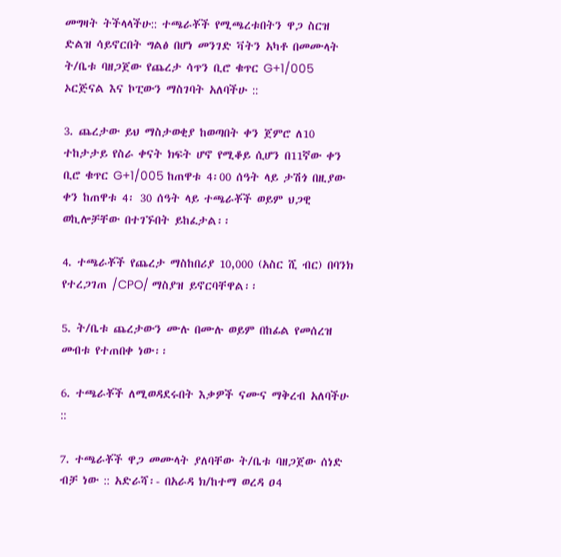መግዛት ትችላላችሁ:: ተጫራቾች የሚጫረቱበትን ዋጋ ስርዝ ድልዝ ሳይኖርበት ግልፅ በሆነ መንገድ ቫትን አካቶ በመሙላት ት/ቤቱ ባዘጋጀው የጨረታ ሳጥን ቢሮ ቁጥር G+1/005 ኦርጅናል እና ኮፒውን ማስገባት አለባችሁ ::

3. ጨረታው ይህ ማስታወቂያ ከወጣበት ቀን ጀምሮ ለ10 ተከታታይ የስራ ቀናት ክፍት ሆኖ የሚቆይ ሲሆን በ11ኛው ቀን ቢሮ ቁጥር G+1/005 ከጠዋቱ 4፡00 ሰዓት ላይ ታሽጎ በዚያው ቀን ከጠዋቱ 4፡ 30 ሰዓት ላይ ተጫራቾች ወይም ህጋዊ ወኪሎቻቸው በተገኙበት ይከፈታል፡፡

4. ተጫራቾች የጨረታ ማስከበሪያ 10,000 (አስር ሺ ብር) በባንክ የተረጋገጠ /CPO/ ማስያዝ ይኖርባቸዋል፡፡

5. ት/ቤቱ ጨረታውን ሙሉ በሙሉ ወይም በከፊል የመሰረዝ መብቱ የተጠበቀ ነው፡፡

6. ተጫራቾች ለሚወዳደሩበት እቃዎች ናሙና ማቅረብ አለባችሁ ::

7. ተጫራቾች ዋጋ መሙላት ያለባቸው ት/ቤቱ ባዘጋጀው ሰነድ ብቻ ነው :: አድራሻ፡- በአራዳ ክ/ከተማ ወረዳ ዐ4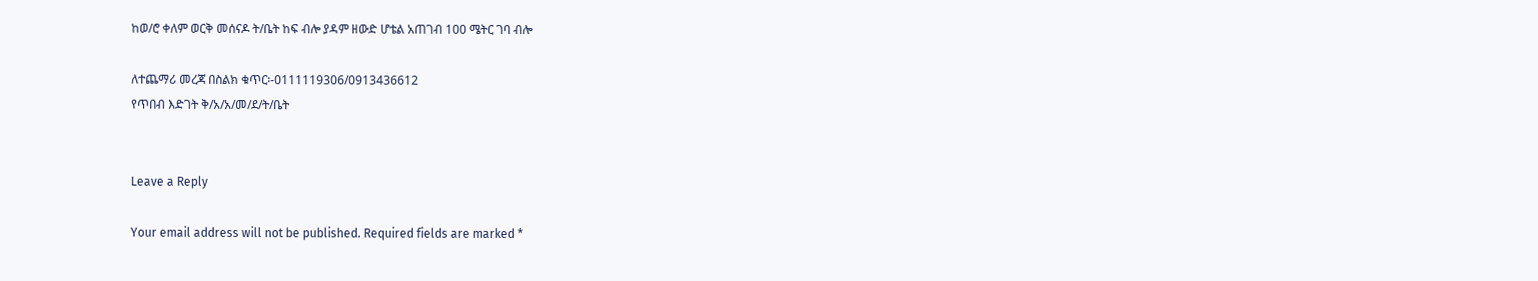ከወ/ሮ ቀለም ወርቅ መሰናዶ ት/ቤት ከፍ ብሎ ያዳም ዘውድ ሆቴል አጠገብ 100 ሜትር ገባ ብሎ

ለተጨማሪ መረጃ በስልክ ቁጥር፡-0111119306/0913436612
የጥበብ እድገት ቅ/አ/አ/መ/ደ/ት/ቤት


Leave a Reply

Your email address will not be published. Required fields are marked *